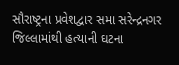સૌરાષ્ટ્રના પ્રવેશદ્વાર સમા સરેન્દ્રનગર જિલ્લામાંથી હત્યાની ઘટના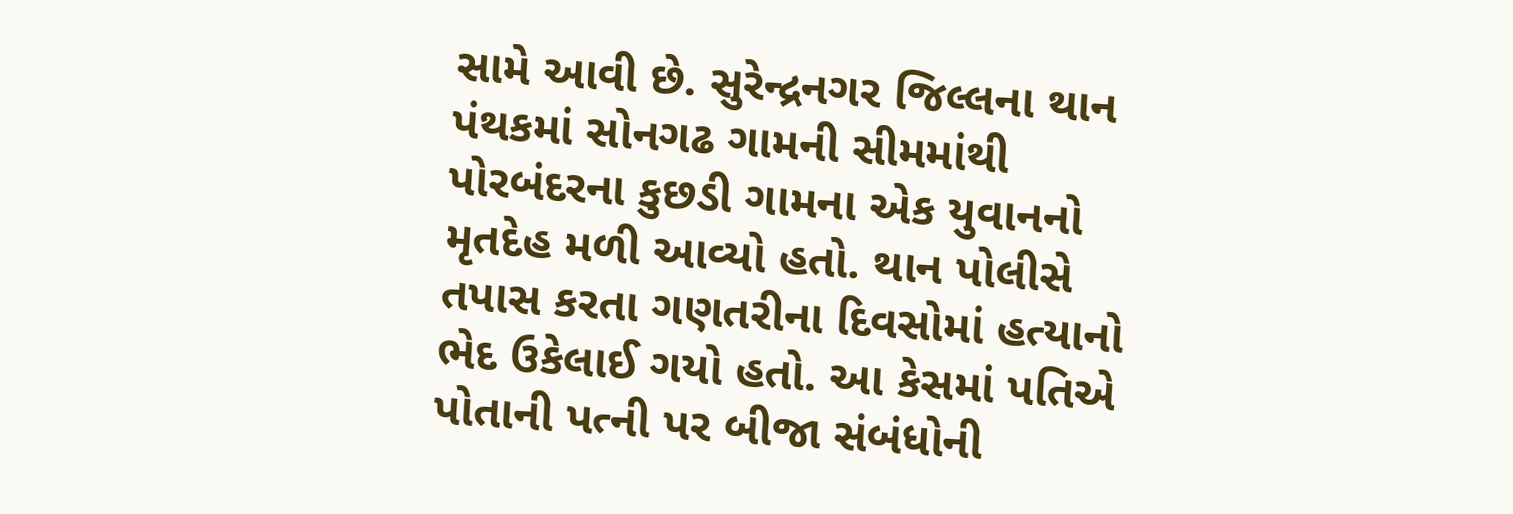સામે આવી છે. સુરેન્દ્રનગર જિલ્લના થાન પંથકમાં સોનગઢ ગામની સીમમાંથી પોરબંદરના કુછડી ગામના એક યુવાનનો મૃતદેહ મળી આવ્યો હતો. થાન પોલીસે તપાસ કરતા ગણતરીના દિવસોમાં હત્યાનો ભેદ ઉકેલાઈ ગયો હતો. આ કેસમાં પતિએ પોતાની પત્ની પર બીજા સંબંધોની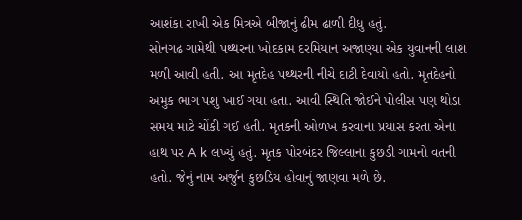આશંકા રાખી એક મિત્રએ બીજાનું ઢીમ ઢાળી દીધુ હતું.
સોનગઢ ગામેથી પથ્થરના ખોદકામ દરમિયાન અજાણ્યા એક યુવાનની લાશ મળી આવી હતી. આ મૃતદેહ પથ્થરની નીચે દાટી દેવાયો હતો. મૃતદેહનો અમુક ભાગ પશુ ખાઈ ગયા હતા. આવી સ્થિતિ જોઈને પોલીસ પણ થોડા સમય માટે ચોંકી ગઈ હતી. મૃતકની ઓળખ કરવાના પ્રયાસ કરતા એના હાથ પર A k લખ્યું હતું. મૃતક પોરબંદર જિલ્લાના કુછડી ગામનો વતની હતો. જેનું નામ અર્જુન કુછડિય હોવાનું જાણવા મળે છે.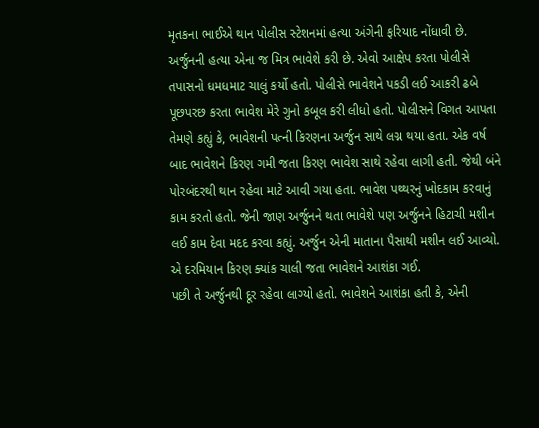મૃતકના ભાઈએ થાન પોલીસ સ્ટેશનમાં હત્યા અંગેની ફરિયાદ નોંધાવી છે. અર્જુનની હત્યા એના જ મિત્ર ભાવેશે કરી છે. એવો આક્ષેપ કરતા પોલીસે તપાસનો ધમધમાટ ચાલું કર્યો હતો. પોલીસે ભાવેશને પકડી લઈ આકરી ઢબે પૂછપરછ કરતા ભાવેશ મેરે ગુનો કબૂલ કરી લીધો હતો. પોલીસને વિગત આપતા તેમણે કહ્યું કે, ભાવેશની પત્ની કિરણના અર્જુન સાથે લગ્ન થયા હતા. એક વર્ષ બાદ ભાવેશને કિરણ ગમી જતા કિરણ ભાવેશ સાથે રહેવા લાગી હતી. જેથી બંને પોરબંદરથી થાન રહેવા માટે આવી ગયા હતા. ભાવેશ પથ્થરનું ખોદકામ કરવાનું કામ કરતો હતો. જેની જાણ અર્જુનને થતા ભાવેશે પણ અર્જુનને હિટાચી મશીન લઈ કામ દેવા મદદ કરવા કહ્યું. અર્જુન એની માતાના પૈસાથી મશીન લઈ આવ્યો. એ દરમિયાન કિરણ ક્યાંક ચાલી જતા ભાવેશને આશંકા ગઈ.
પછી તે અર્જુનથી દૂર રહેવા લાગ્યો હતો. ભાવેશને આશંકા હતી કે, એની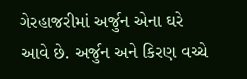ગેરહાજરીમાં અર્જુન એના ઘરે આવે છે. અર્જુન અને કિરણ વચ્ચે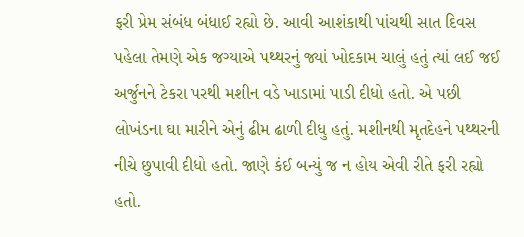ફરી પ્રેમ સંબંધ બંધાઈ રહ્યો છે. આવી આશંકાથી પાંચથી સાત દિવસ પહેલા તેમણે એક જગ્યાએ પથ્થરનું જ્યાં ખોદકામ ચાલું હતું ત્યાં લઈ જઈ અર્જુનને ટેકરા પરથી મશીન વડે ખાડામાં પાડી દીધો હતો. એ પછી લોખંડના ઘા મારીને એનું ઢીમ ઢાળી દીધુ હતું. મશીનથી મૃતદેહને પથ્થરની નીચે છુપાવી દીધો હતો. જાણે કંઈ બન્યું જ ન હોય એવી રીતે ફરી રહ્યો હતો.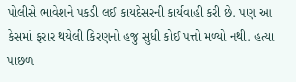પોલીસે ભાવેશને પકડી લઈ કાયદેસરની કાર્યવાહી કરી છે. પણ આ કેસમાં ફરાર થયેલી કિરણનો હજુ સુધી કોઈ પત્તો મળ્યો નથી. હત્યા પાછળ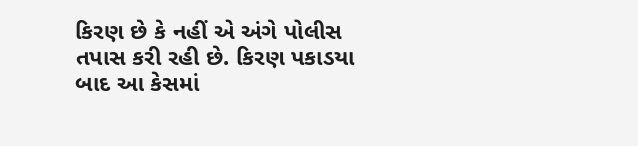કિરણ છે કે નહીં એ અંગે પોલીસ તપાસ કરી રહી છે. કિરણ પકાડયા બાદ આ કેસમાં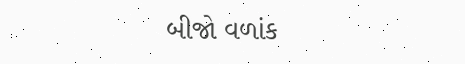બીજો વળાંક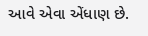આવે એવા એંધાણ છે.